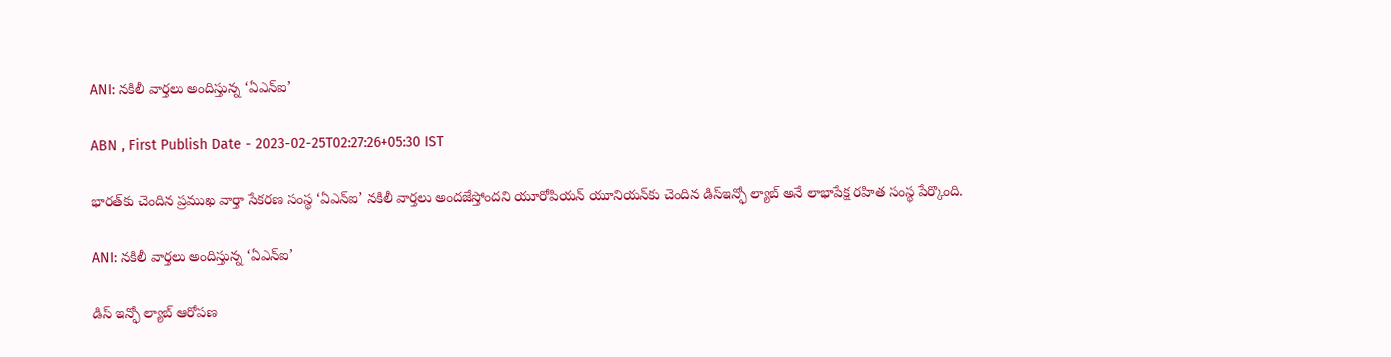ANI: నకిలీ వార్తలు అందిస్తున్న ‘ఏఎన్‌ఐ’

ABN , First Publish Date - 2023-02-25T02:27:26+05:30 IST

భారత్‌కు చెందిన ప్రముఖ వార్తా సేకరణ సంస్థ ‘ఏఎన్‌ఐ’ నకిలీ వార్తలు అందజేస్తోందని యూరోపియన్‌ యూనియన్‌కు చెందిన డిస్‌ఇన్ఫో ల్యాబ్‌ అనే లాభాపేక్ష రహిత సంస్థ పేర్కొంది.

ANI: నకిలీ వార్తలు అందిస్తున్న ‘ఏఎన్‌ఐ’

డిస్‌ ఇన్ఫో ల్యాబ్‌ ఆరోపణ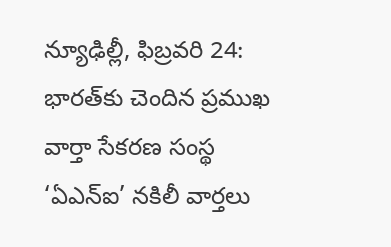న్యూఢిల్లీ, ఫిబ్రవరి 24: భారత్‌కు చెందిన ప్రముఖ వార్తా సేకరణ సంస్థ ‘ఏఎన్‌ఐ’ నకిలీ వార్తలు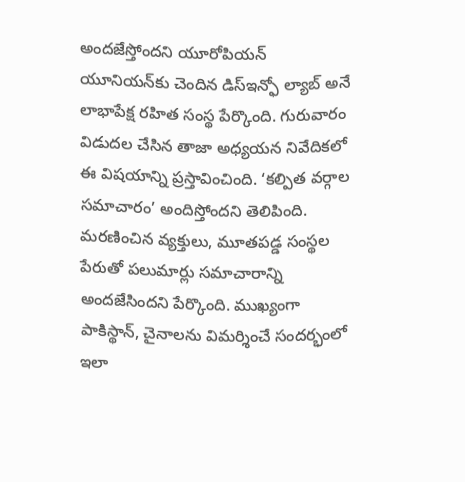అందజేస్తోందని యూరోపియన్‌ యూనియన్‌కు చెందిన డిస్‌ఇన్ఫో ల్యాబ్‌ అనే లాభాపేక్ష రహిత సంస్థ పేర్కొంది. గురువారం విడుదల చేసిన తాజా అధ్యయన నివేదికలో ఈ విషయాన్ని ప్రస్తావించింది. ‘కల్పిత వర్గాల సమాచారం’ అందిస్తోందని తెలిపింది. మరణించిన వ్యక్తులు, మూతపడ్డ సంస్థల పేరుతో పలుమార్లు సమాచారాన్ని అందజేసిందని పేర్కొంది. ముఖ్యంగా పాకిస్థాన్‌, చైనాలను విమర్శించే సందర్భంలో ఇలా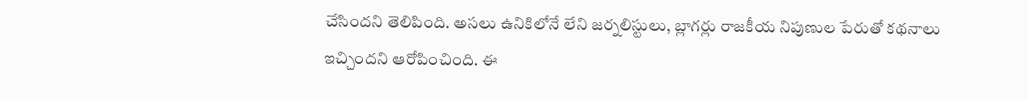చేసిందని తెలిపింది. అసలు ఉనికిలోనే లేని జర్నలిస్టులు, బ్లాగర్లు రాజకీయ నిపుణుల పేరుతో కథనాలు ఇచ్చిందని ఆరోపించింది. ఈ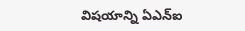విషయాన్ని ఏఎన్‌ఐ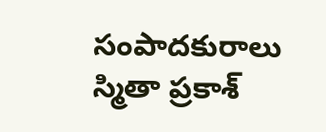సంపాదకురాలు స్మితా ప్రకాశ్‌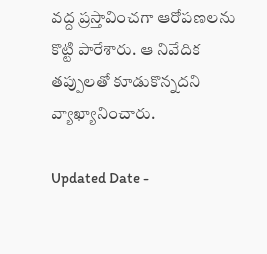వద్ద ప్రస్తావించగా ఆరోపణలను కొట్టి పారేశారు. ఆ నివేదిక తప్పులతో కూడుకొన్నదని వ్యాఖ్యానించారు.

Updated Date -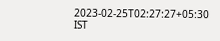2023-02-25T02:27:27+05:30 IST